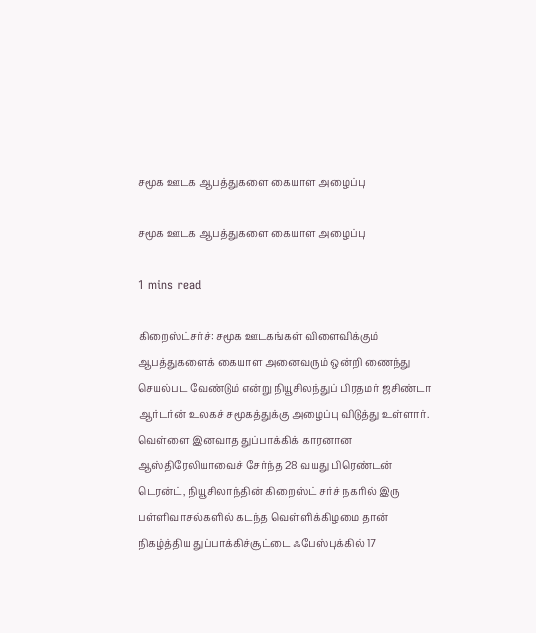சமூக ஊடக ஆபத்துகளை கையாள அழைப்பு

சமூக ஊடக ஆபத்துகளை கையாள அழைப்பு

1 mins read

கிறைஸ்ட்சர்ச்: சமூக ஊடகங்கள் விளைவிக்கும் ஆபத்துகளைக் கையாள அனைவரும் ஒன்றி ணைந்து செயல்பட வேண்டும் என்று நியூசிலந்துப் பிரதமர் ஜசிண்டா ஆர்டர்ன் உலகச் சமூகத்துக்கு அழைப்பு விடுத்து உள்ளார். வெள்ளை இனவாத துப்பாக்கிக் காரனான ஆஸ்திரேலியாவைச் சேர்ந்த 28 வயது பிரெண்டன் டெரன்ட், நியூசிலாந்தின் கிறைஸ்ட் சர்ச் நகரில் இரு பள்ளிவாசல்களில் கடந்த வெள்ளிக்கிழமை தான் நிகழ்த்திய துப்பாக்கிச்சூட்டை ஃபேஸ்புக்கில் 17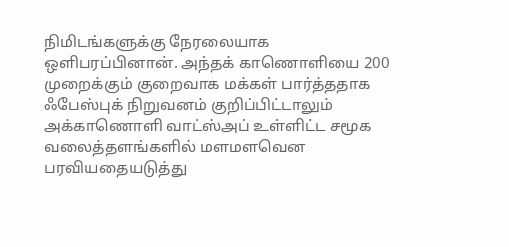நிமிடங்களுக்கு நேரலையாக ஒளிபரப்பினான். அந்தக் காணொளியை 200 முறைக்கும் குறைவாக மக்கள் பார்த்ததாக ஃபேஸ்புக் நிறுவனம் குறிப்பிட்டாலும் அக்காணொளி வாட்ஸ்அப் உள்ளிட்ட சமூக வலைத்தளங்களில் மளமளவென பரவியதையடுத்து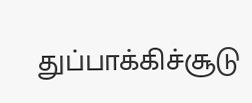துப்பாக்கிச்சூடு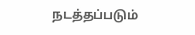நடத்தப்படும்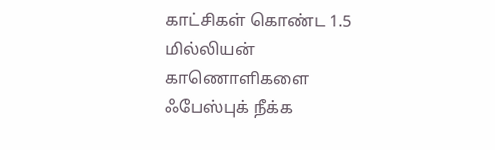காட்சிகள் கொண்ட 1.5 மில்லியன் காணொளிகளை ஃபேஸ்புக் நீக்க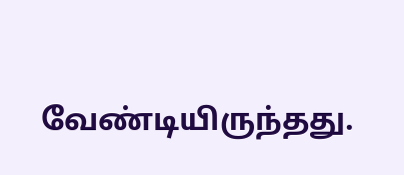வேண்டியிருந்தது.